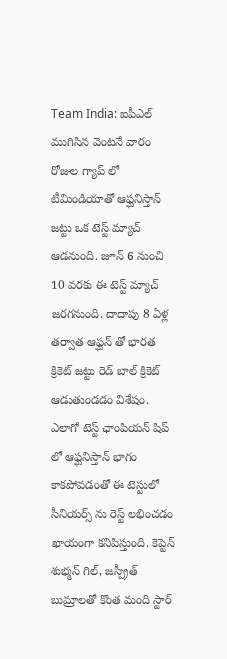Team India: ఐపీఎల్ ముగిసిన వెంటనే వారం రోజుల గ్యాప్ లో టీమిండియాతో ఆఫ్ఘనిస్తాన్ జట్టు ఒక టెస్ట్ మ్యాచ్ ఆడనుంది. జూన్ 6 నుంచి 10 వరకు ఈ టెస్ట్ మ్యాచ్ జరగనుంది. దాదాపు 8 ఏళ్ల తర్వాత ఆఫ్ఘన్ తో భారత క్రికెట్ జట్టు రెడ్ బాల్ క్రికెట్ ఆడుతుండడం విశేషం. ఎలాగో టెస్ట్ ఛాంపియన్ షిప్ లో ఆఫ్ఘనిస్తాన్ భాగం కాకపోవడంతో ఈ టెస్టులో సీనియర్స్ ను రెస్ట్ లభించడం ఖాయంగా కనిపిస్తుంది. కెప్టెన్ శుభ్మన్ గిల్, జస్ప్రీత్ బుమ్రాలతో కొంత మంది స్టార్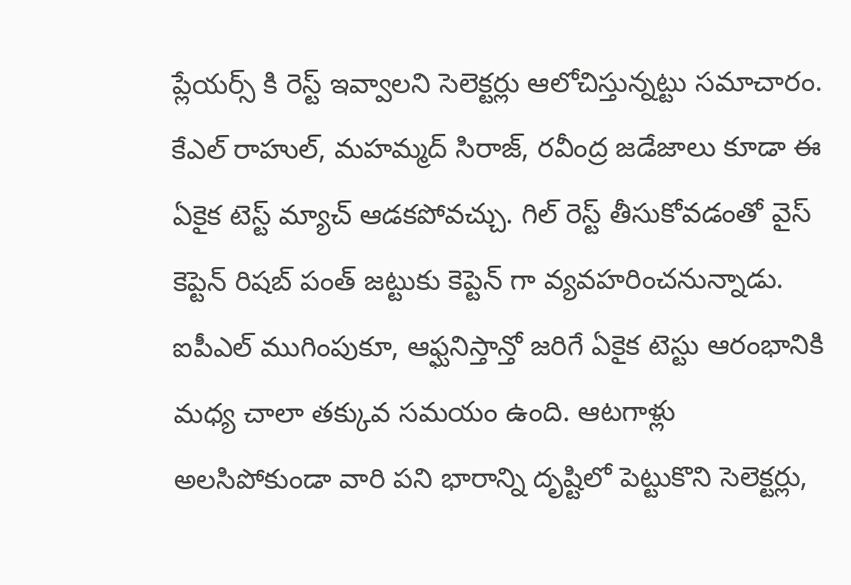ప్లేయర్స్ కి రెస్ట్ ఇవ్వాలని సెలెక్టర్లు ఆలోచిస్తున్నట్టు సమాచారం. కేఎల్ రాహుల్, మహమ్మద్ సిరాజ్, రవీంద్ర జడేజాలు కూడా ఈ ఏకైక టెస్ట్ మ్యాచ్ ఆడకపోవచ్చు. గిల్ రెస్ట్ తీసుకోవడంతో వైస్ కెప్టెన్ రిషబ్ పంత్ జట్టుకు కెప్టెన్ గా వ్యవహరించనున్నాడు.
ఐపీఎల్ ముగింపుకూ, ఆఫ్ఘనిస్తాన్తో జరిగే ఏకైక టెస్టు ఆరంభానికి మధ్య చాలా తక్కువ సమయం ఉంది. ఆటగాళ్లు అలసిపోకుండా వారి పని భారాన్ని దృష్టిలో పెట్టుకొని సెలెక్టర్లు,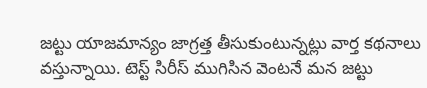జట్టు యాజమాన్యం జాగ్రత్త తీసుకుంటున్నట్లు వార్త కథనాలు వస్తున్నాయి. టెస్ట్ సిరీస్ ముగిసిన వెంటనే మన జట్టు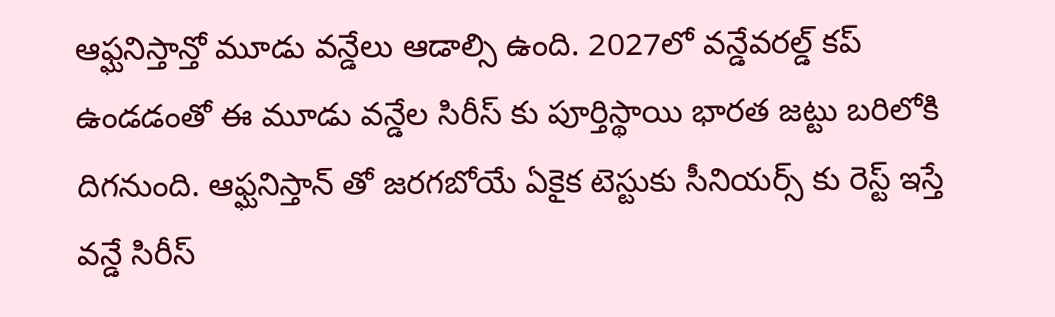ఆఫ్ఘనిస్తాన్తో మూడు వన్డేలు ఆడాల్సి ఉంది. 2027లో వన్డేవరల్డ్ కప్ ఉండడంతో ఈ మూడు వన్డేల సిరీస్ కు పూర్తిస్థాయి భారత జట్టు బరిలోకి దిగనుంది. ఆఫ్ఘనిస్తాన్ తో జరగబోయే ఏకైక టెస్టుకు సీనియర్స్ కు రెస్ట్ ఇస్తే వన్డే సిరీస్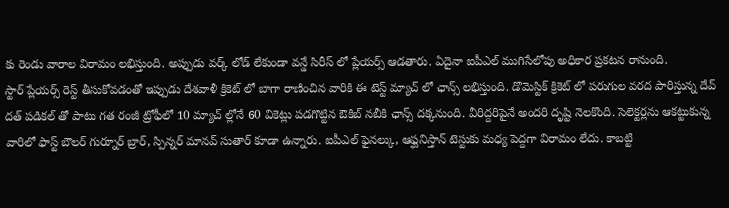కు రెండు వారాల విరామం లభిస్తుంది. అప్పుడు వర్క్ లోడ్ లేకుండా వన్డే సిరీస్ లో ప్లేయర్స్ ఆడతారు. ఏదైనా ఐపీఎల్ ముగిసేలోపు అధికార ప్రకటన రానుంది.
స్టార్ ప్లేయర్స్ రెస్ట్ తీసుకోవడంతో ఇప్పుడు దేశవాళీ క్రికెట్ లో బాగా రాణించిన వారికి ఈ టెస్ట్ మ్యాచ్ లో ఛాన్స్ లభిస్తుంది. డొమెస్టిక్ క్రికెట్ లో పరుగుల వరద పారిస్తున్న దేవ్ దత్ పడికల్ తో పాటు గత రంజీ ట్రోఫీలో 10 మ్యాచ్ ల్లోనే 60 వికెట్లు పడగొట్టిన ఔకిబ్ నబీకి ఛాన్స్ దక్కనుంది. వీరిద్దరిపైనే అందరి దృష్టి నెలకొంది. సెలెక్టర్లను ఆకట్టుకున్న వారిలో ఫాస్ట్ బౌలర్ గుర్నూర్ బ్రార్, స్పిన్నర్ మానవ్ సుతార్ కూడా ఉన్నారు. ఐపీఎల్ ఫైనల్కు, ఆఫ్ఘనిస్తాన్ టెస్టుకు మధ్య పెద్దగా విరామం లేదు. కాబట్టి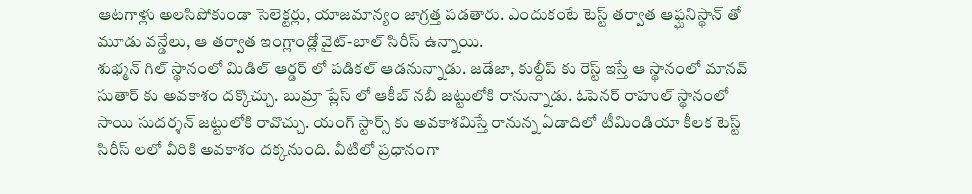ఆటగాళ్లు అలసిపోకుండా సెలెక్టర్లు, యాజమాన్యం జాగ్రత్త పడతారు. ఎందుకంటే టెస్ట్ తర్వాత ఆఫ్ఘనిస్థాన్ తో మూడు వన్డేలు, ఆ తర్వాత ఇంగ్లాండ్లో వైట్-బాల్ సిరీస్ ఉన్నాయి.
శుభ్మన్ గిల్ స్థానంలో మిడిల్ ఆర్డర్ లో పడికల్ ఆడనున్నాడు. జడేజా, కుల్దీప్ కు రెస్ట్ ఇస్తే ఆ స్థానంలో మానవ్ సుతార్ కు అవకాశం దక్కొచ్చు. బుమ్రా ప్లేస్ లో ఆకీబ్ నబీ జట్టులోకి రానున్నాడు. ఓపెనర్ రాహుల్ స్థానంలో సాయి సుదర్శన్ జట్టులోకి రావొచ్చు. యంగ్ స్టార్స్ కు అవకాశమిస్తే రానున్న ఏడాదిలో టీమిండియా కీలక టెస్ట్ సిరీస్ లలో వీరికి అవకాశం దక్కనుంది. వీటిలో ప్రధానంగా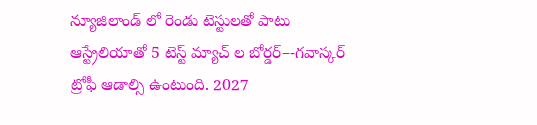న్యూజిలాండ్ లో రెండు టెస్టులతో పాటు ఆస్ట్రేలియాతో 5 టెస్ట్ మ్యాచ్ ల బోర్డర్–-గవాస్కర్ ట్రోఫీ ఆడాల్సి ఉంటుంది. 2027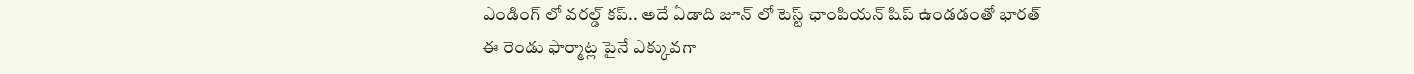ఎండింగ్ లో వరల్డ్ కప్.. అదే ఏడాది జూన్ లో టెస్ట్ ఛాంపియన్ షిప్ ఉండడంతో భారత్ ఈ రెండు ఫార్మాట్ల పైనే ఎక్కువగా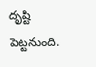దృష్టి పెట్టనుంది.